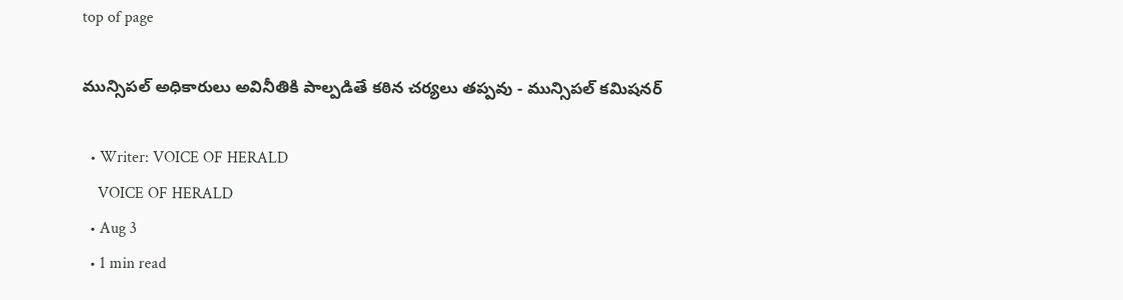top of page

మున్సిపల్ అధికారులు అవినీతికి పాల్పడితే కఠిన చర్యలు తప్పవు - మున్సిపల్ కమిషనర్

  • Writer: VOICE OF HERALD
    VOICE OF HERALD
  • Aug 3
  • 1 min read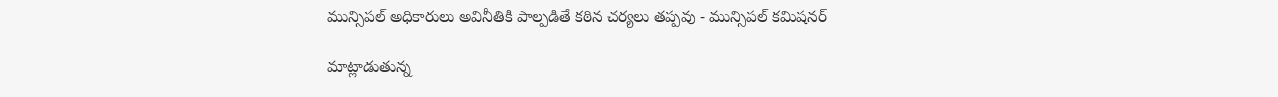మున్సిపల్ అధికారులు అవినీతికి పాల్పడితే కఠిన చర్యలు తప్పవు - మున్సిపల్ కమిషనర్

మాట్లాడుతున్న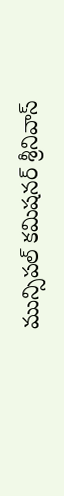మున్సిపల్ కమిషనర్ శ్రీనివాస్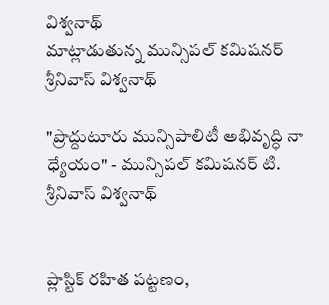విశ్వనాథ్
మాట్లాడుతున్న మున్సిపల్ కమిషనర్ శ్రీనివాస్ విశ్వనాథ్

"ప్రొద్దుటూరు మున్సిపాలిటీ అభివృద్ధి నా ధ్యేయం" - మున్సిపల్ కమిషనర్ టి. శ్రీనివాస్ విశ్వనాథ్


ప్లాస్టిక్ రహిత పట్టణం,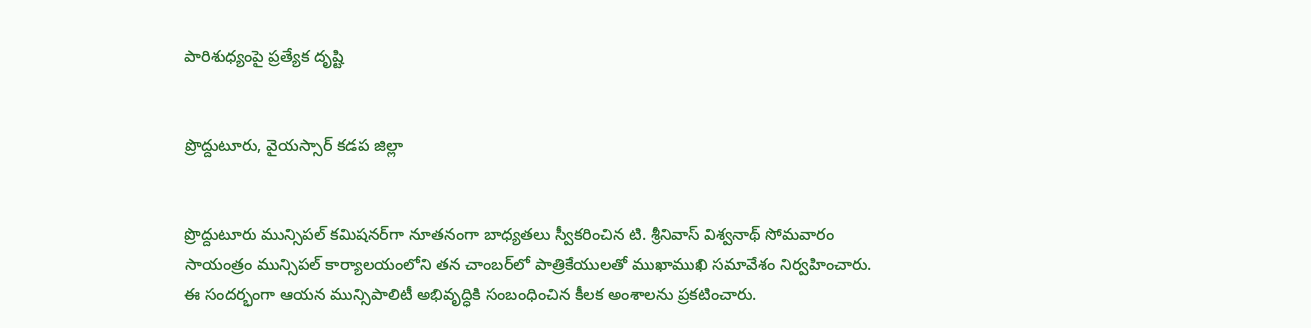పారిశుధ్యంపై ప్రత్యేక దృష్టి


ప్రొద్దుటూరు, వైయస్సార్ కడప జిల్లా


ప్రొద్దుటూరు మున్సిపల్ కమిషనర్‌గా నూతనంగా బాధ్యతలు స్వీకరించిన టి. శ్రీనివాస్ విశ్వనాథ్ సోమవారం సాయంత్రం మున్సిపల్ కార్యాలయంలోని తన చాంబర్‌లో పాత్రికేయులతో ముఖాముఖి సమావేశం నిర్వహించారు. ఈ సందర్భంగా ఆయన మున్సిపాలిటీ అభివృద్ధికి సంబంధించిన కీలక అంశాలను ప్రకటించారు.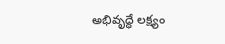అభివృద్ధే లక్ష్యం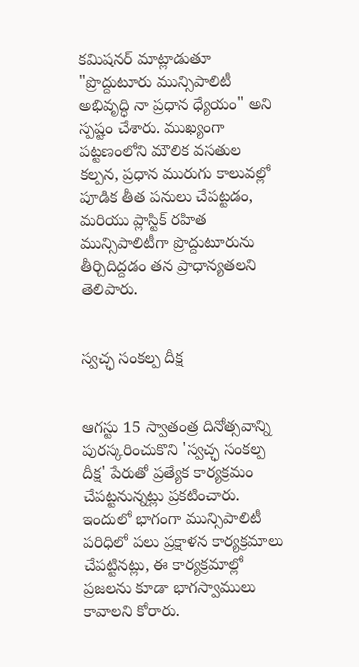కమిషనర్ మాట్లాడుతూ "ప్రొద్దుటూరు మున్సిపాలిటీ అభివృద్ధి నా ప్రధాన ధ్యేయం" అని స్పష్టం చేశారు. ముఖ్యంగా పట్టణంలోని మౌలిక వసతుల కల్పన, ప్రధాన మురుగు కాలువల్లో పూడిక తీత పనులు చేపట్టడం, మరియు ప్లాస్టిక్ రహిత మున్సిపాలిటీగా ప్రొద్దుటూరును తీర్చిదిద్దడం తన ప్రాధాన్యతలని తెలిపారు.


స్వచ్ఛ సంకల్ప దీక్ష


ఆగస్టు 15 స్వాతంత్ర దినోత్సవాన్ని పురస్కరించుకొని 'స్వచ్ఛ సంకల్ప దీక్ష' పేరుతో ప్రత్యేక కార్యక్రమం చేపట్టనున్నట్లు ప్రకటించారు. ఇందులో భాగంగా మున్సిపాలిటీ పరిధిలో పలు ప్రక్షాళన కార్యక్రమాలు చేపట్టినట్లు, ఈ కార్యక్రమాల్లో ప్రజలను కూడా భాగస్వాములు కావాలని కోరారు.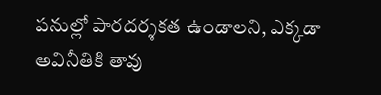పనుల్లో పారదర్శకత ఉండాలని, ఎక్కడా అవినీతికి తావు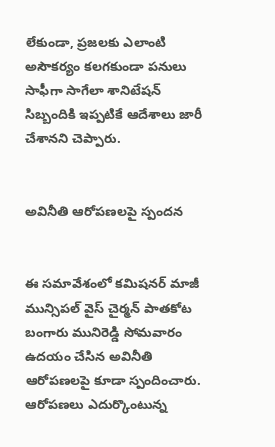లేకుండా, ప్రజలకు ఎలాంటి అసౌకర్యం కలగకుండా పనులు సాఫీగా సాగేలా శానిటేషన్ సిబ్బందికి ఇప్పటికే ఆదేశాలు జారీ చేశానని చెప్పారు.


అవినీతి ఆరోపణలపై స్పందన


ఈ సమావేశంలో కమిషనర్ మాజీ మున్సిపల్ వైస్ చైర్మన్ పాతకోట బంగారు మునిరెడ్డి సోమవారం ఉదయం చేసిన అవినీతి ఆరోపణలపై కూడా స్పందించారు. ఆరోపణలు ఎదుర్కొంటున్న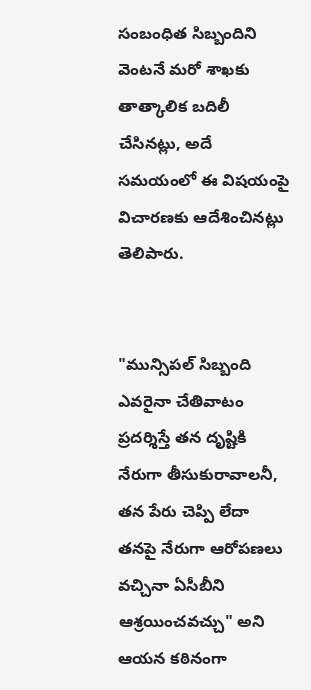సంబంధిత సిబ్బందిని వెంటనే మరో శాఖకు తాత్కాలిక బదిలీ చేసినట్లు, అదే సమయంలో ఈ విషయంపై విచారణకు ఆదేశించినట్లు తెలిపారు.


"మున్సిపల్ సిబ్బంది ఎవరైనా చేతివాటం ప్రదర్శిస్తే తన దృష్టికి నేరుగా తీసుకురావాలనీ, తన పేరు చెప్పి లేదా తనపై నేరుగా ఆరోపణలు వచ్చినా ఏసీబీని ఆశ్రయించవచ్చు" అని ఆయన కఠినంగా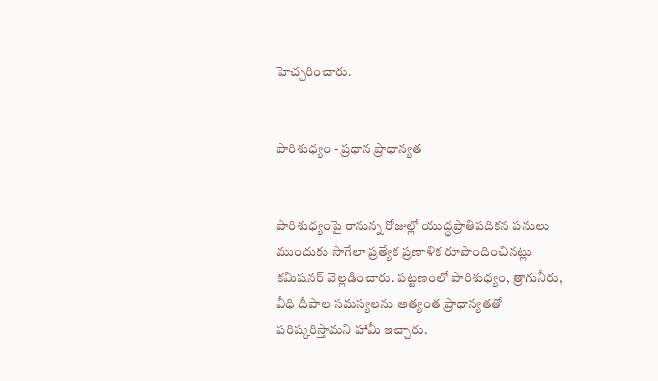హెచ్చరించారు.


పారిశుధ్యం - ప్రధాన ప్రాధాన్యత


పారిశుధ్యంపై రానున్న రోజుల్లో యుద్ధప్రాతిపదికన పనులు ముందుకు సాగేలా ప్రత్యేక ప్రణాళిక రూపొందించినట్లు కమిషనర్ వెల్లడించారు. పట్టణంలో పారిశుధ్యం, త్రాగునీరు, వీధి దీపాల సమస్యలను అత్యంత ప్రాధాన్యతతో పరిష్కరిస్తామని హామీ ఇచ్చారు.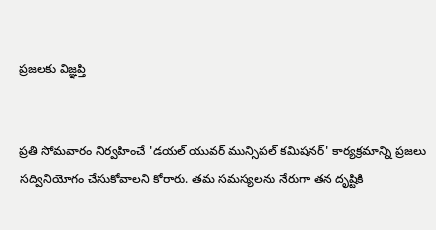ప్రజలకు విజ్ఞప్తి


ప్రతి సోమవారం నిర్వహించే 'డయల్ యువర్ మున్సిపల్ కమిషనర్' కార్యక్రమాన్ని ప్రజలు సద్వినియోగం చేసుకోవాలని కోరారు. తమ సమస్యలను నేరుగా తన దృష్టికి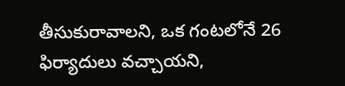తీసుకురావాలని, ఒక గంటలోనే 26 ఫిర్యాదులు వచ్చాయని,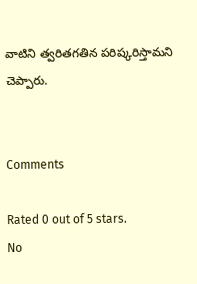వాటిని త్వరితగతిన పరిష్కరిస్తామని చెప్పారు.


Comments

Rated 0 out of 5 stars.
No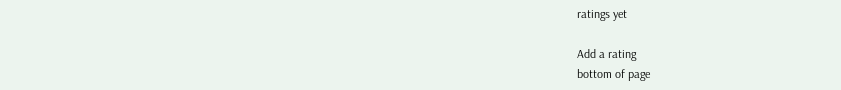ratings yet

Add a rating
bottom of page